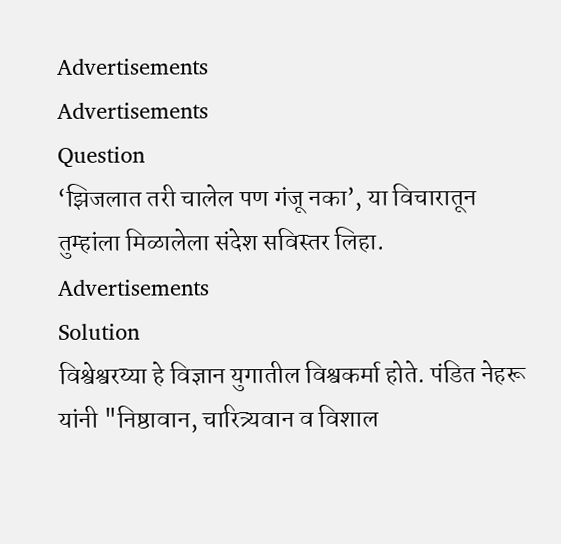Advertisements
Advertisements
Question
‘झिजलात तरी चालेल पण गंजू नका’, या विचारातून तुम्हांला मिळालेला संदेश सविस्तर लिहा.
Advertisements
Solution
विश्वेश्वरय्या हे विज्ञान युगातील विश्वकर्मा होते. पंडित नेहरू यांनी "निष्ठावान, चारित्र्यवान व विशाल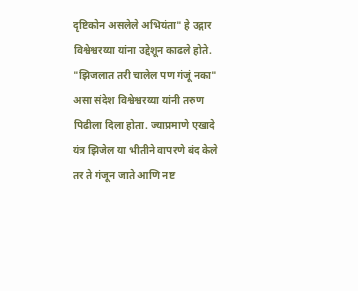दृष्टिकोन असलेले अभियंता" हे उद्गार विश्वेश्वरय्या यांना उद्देशून काढले होते. "झिजलात तरी चालेल पण गंजूं नका" असा संदेश विश्वेश्वरय्या यांनी तरुण पिढीला दिला होता. ज्याप्रमाणे एखादे यंत्र झिजेल या भीतीने वापरणे बंद केले तर ते गंजून जाते आणि नष्ट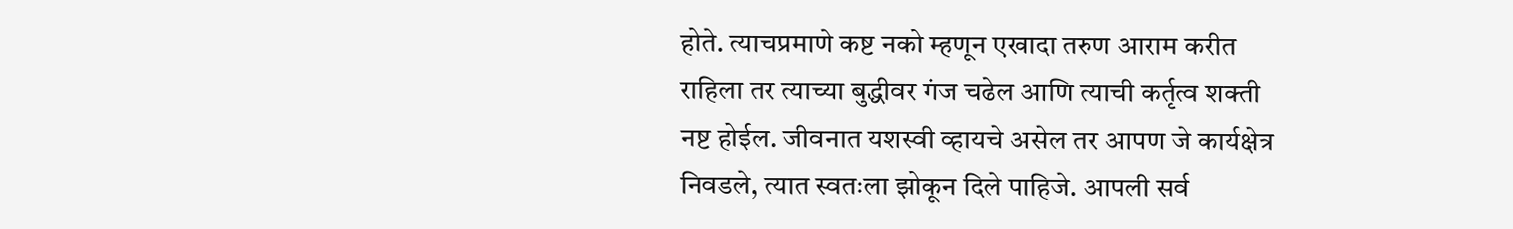होते. त्याचप्रमाणे कष्ट नको म्हणून एखादा तरुण आराम करीत राहिला तर त्याच्या बुद्धीवर गंज चढेल आणि त्याची कर्तृत्व शक्ती नष्ट होईल. जीवनात यशस्वी व्हायचे असेल तर आपण जे कार्यक्षेत्र निवडले, त्यात स्वतःला झोकून दिले पाहिजे. आपली सर्व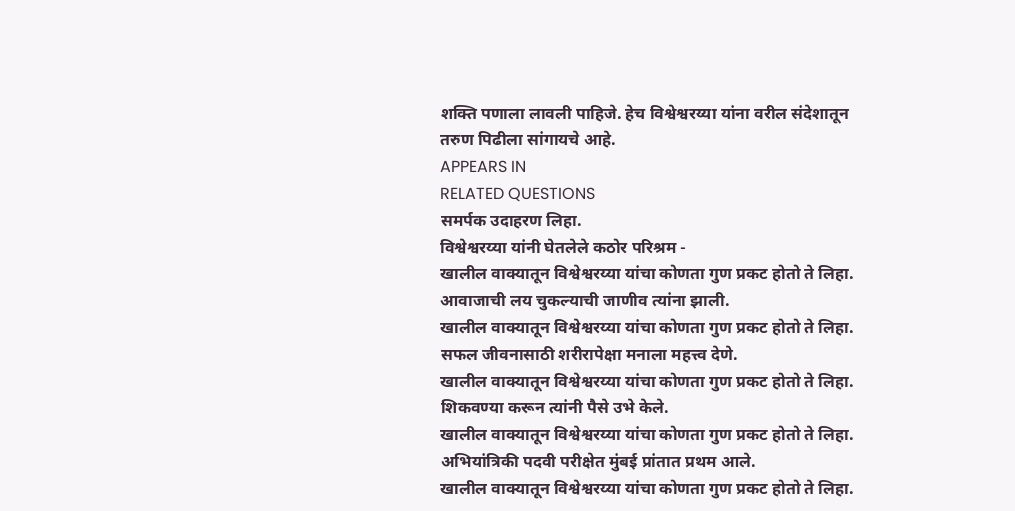शक्ति पणाला लावली पाहिजे. हेच विश्वेश्वरय्या यांना वरील संदेशातून तरुण पिढीला सांगायचे आहे.
APPEARS IN
RELATED QUESTIONS
समर्पक उदाहरण लिहा.
विश्वेश्वरय्या यांनी घेतलेले कठोर परिश्रम -
खालील वाक्यातून विश्वेश्वरय्या यांचा कोणता गुण प्रकट होतो ते लिहा.
आवाजाची लय चुकल्याची जाणीव त्यांना झाली.
खालील वाक्यातून विश्वेश्वरय्या यांचा कोणता गुण प्रकट होतो ते लिहा.
सफल जीवनासाठी शरीरापेक्षा मनाला महत्त्व देणे.
खालील वाक्यातून विश्वेश्वरय्या यांचा कोणता गुण प्रकट होतो ते लिहा.
शिकवण्या करून त्यांनी पैसे उभे केले.
खालील वाक्यातून विश्वेश्वरय्या यांचा कोणता गुण प्रकट होतो ते लिहा.
अभियांत्रिकी पदवी परीक्षेत मुंबई प्रांतात प्रथम आले.
खालील वाक्यातून विश्वेश्वरय्या यांचा कोणता गुण प्रकट होतो ते लिहा.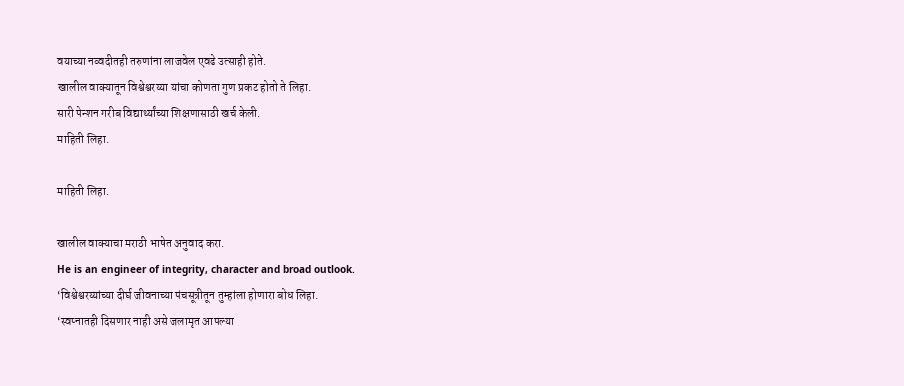वयाच्या नव्वदीतही तरुणांना लाजवेल एवढे उत्साही होते.
खालील वाक्यातून विश्वेश्वरय्या यांचा कोणता गुण प्रकट होतो ते लिहा.
सारी पेन्शन गरीब विद्यार्थ्यांच्या शिक्षणासाठी खर्च केली.
माहिती लिहा.

माहिती लिहा.

खालील वाक्याचा मराठी भाषेत अनुवाद करा.
He is an engineer of integrity, character and broad outlook.
‘विश्वेश्वरय्यांच्या दीर्घ जीवनाच्या पंचसूत्रीतून तुम्हांला होणारा बोध लिहा.
‘स्वप्नातही दिसणार नाही असे जलामृत आपल्या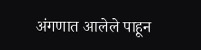अंगणात आलेले पाहून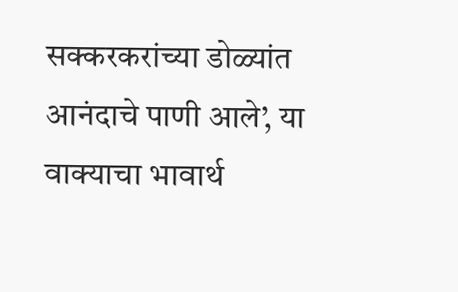सक्करकरांच्या डोळ्यांत आनंदाचे पाणी आले’, या वाक्याचा भावार्थ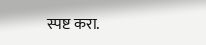स्पष्ट करा.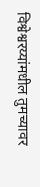विश्वेश्वरय्यांमधील तुमच्यावर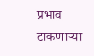प्रभाव टाकणाऱ्या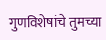गुणविशेषांचे तुमच्या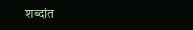शब्दांत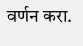वर्णन करा.